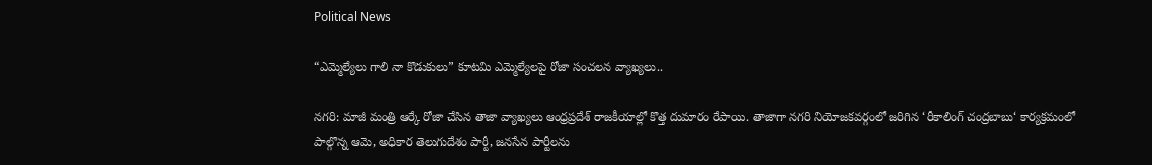Political News

“ఎమ్మెల్యేలు గాలి నా కొడుకులు” కూటమి ఎమ్మెల్యేలపై రోజా సంచలన వ్యాఖ్యలు..

నగరి: మాజీ మంత్రి ఆర్కే రోజా చేసిన తాజా వ్యాఖ్యలు ఆంధ్రప్రదేశ్ రాజకీయాల్లో కొత్త దుమారం రేపాయి. తాజాగా నగరి నియోజకవర్గంలో జరిగిన ‘రీకాలింగ్ చంద్రబాబు‘ కార్యక్రమంలో పాల్గొన్న ఆమె, అధికార తెలుగుదేశం పార్టీ, జనసేన పార్టీలను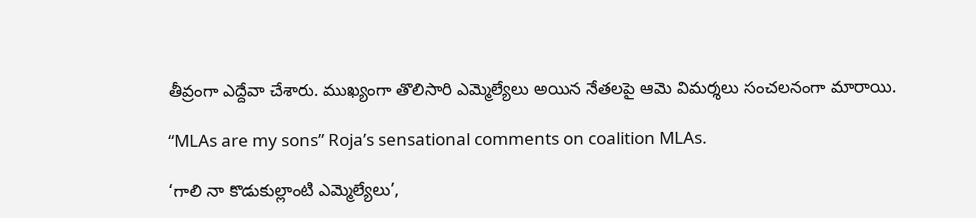తీవ్రంగా ఎద్దేవా చేశారు. ముఖ్యంగా తొలిసారి ఎమ్మెల్యేలు అయిన నేతలపై ఆమె విమర్శలు సంచలనంగా మారాయి.

“MLAs are my sons” Roja’s sensational comments on coalition MLAs.

‘గాలి నా కొడుకుల్లాంటి ఎమ్మెల్యేలు’,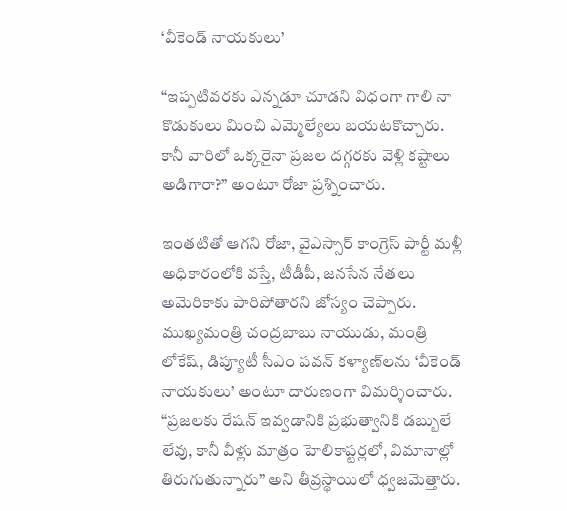‘వీకెండ్ నాయకులు’

“ఇప్పటివరకు ఎన్నడూ చూడని విధంగా గాలి నా కొడుకులు మించి ఎమ్మెల్యేలు బయటకొచ్చారు. కానీ వారిలో ఒక్కరైనా ప్రజల దగ్గరకు వెళ్లి కష్టాలు అడిగారా?” అంటూ రోజా ప్రశ్నించారు.

ఇంతటితో ఆగని రోజా, వైఎస్సార్ కాంగ్రెస్ పార్టీ మళ్లీ అధికారంలోకి వస్తే, టీడీపీ, జనసేన నేతలు అమెరికాకు పారిపోతారని జోస్యం చెప్పారు. ముఖ్యమంత్రి చంద్రబాబు నాయుడు, మంత్రి లోకేష్, డిప్యూటీ సీఎం పవన్ కళ్యాణ్‌లను ‘వీకెండ్ నాయకులు’ అంటూ దారుణంగా విమర్శించారు. “ప్రజలకు రేషన్ ఇవ్వడానికి ప్రభుత్వానికి డబ్బులే లేవు, కానీ వీళ్లు మాత్రం హెలికాప్టర్లలో, విమానాల్లో తిరుగుతున్నారు” అని తీవ్రస్థాయిలో ధ్వజమెత్తారు.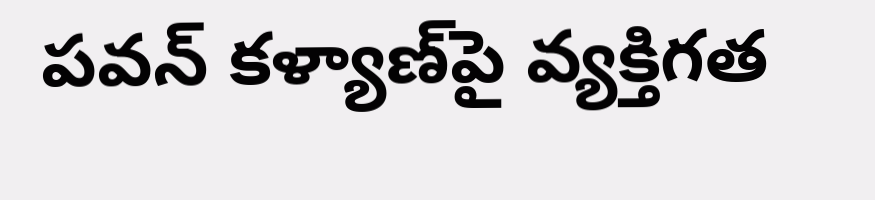పవన్ కళ్యాణ్‌పై వ్యక్తిగత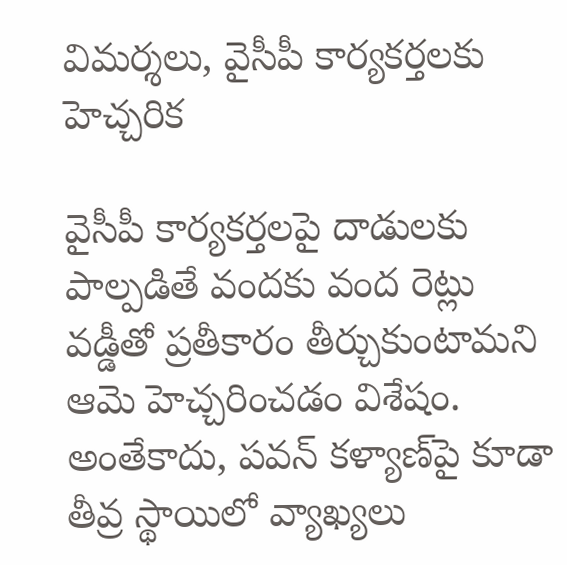విమర్శలు, వైసీపీ కార్యకర్తలకు హెచ్చరిక

వైసీపీ కార్యకర్తలపై దాడులకు పాల్పడితే వందకు వంద రెట్లు వడ్డీతో ప్రతీకారం తీర్చుకుంటామని ఆమె హెచ్చరించడం విశేషం. అంతేకాదు, పవన్ కళ్యాణ్‌పై కూడా తీవ్ర స్థాయిలో వ్యాఖ్యలు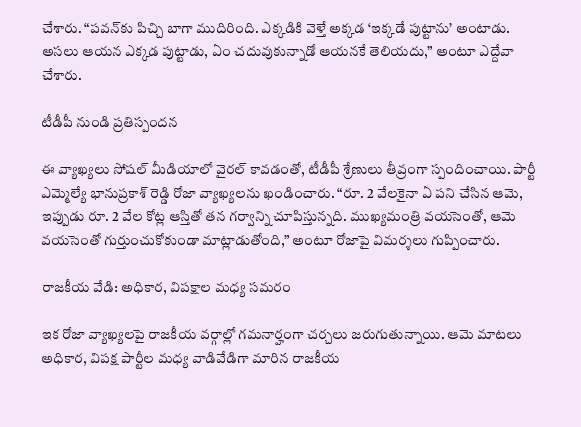చేశారు. “పవన్‌కు పిచ్చి బాగా ముదిరింది. ఎక్కడికి వెళ్తే అక్కడ ‘ఇక్కడే పుట్టాను’ అంటాడు. అసలు ఆయన ఎక్కడ పుట్టాడు, ఏం చదువుకున్నాడో ఆయనకే తెలియదు,” అంటూ ఎద్దేవా చేశారు.

టీడీపీ నుండి ప్రతిస్పందన

ఈ వ్యాఖ్యలు సోషల్ మీడియాలో వైరల్ కావడంతో, టీడీపీ శ్రేణులు తీవ్రంగా స్పందించాయి. పార్టీ ఎమ్మెల్యే భానుప్రకాశ్ రెడ్డి రోజా వ్యాఖ్యలను ఖండించారు. “రూ. 2 వేలకైనా ఏ పని చేసిన ఆమె, ఇప్పుడు రూ. 2 వేల కోట్ల ఆస్తితో తన గర్వాన్ని చూపిస్తున్నది. ముఖ్యమంత్రి వయసెంతో, ఆమె వయసెంతో గుర్తుంచుకోకుండా మాట్లాడుతోంది,” అంటూ రోజాపై విమర్శలు గుప్పించారు.

రాజకీయ వేడి: అధికార, విపక్షాల మధ్య సమరం

ఇక రోజా వ్యాఖ్యలపై రాజకీయ వర్గాల్లో గమనార్హంగా చర్చలు జరుగుతున్నాయి. ఆమె మాటలు అధికార, విపక్ష పార్టీల మధ్య వాడివేడిగా మారిన రాజకీయ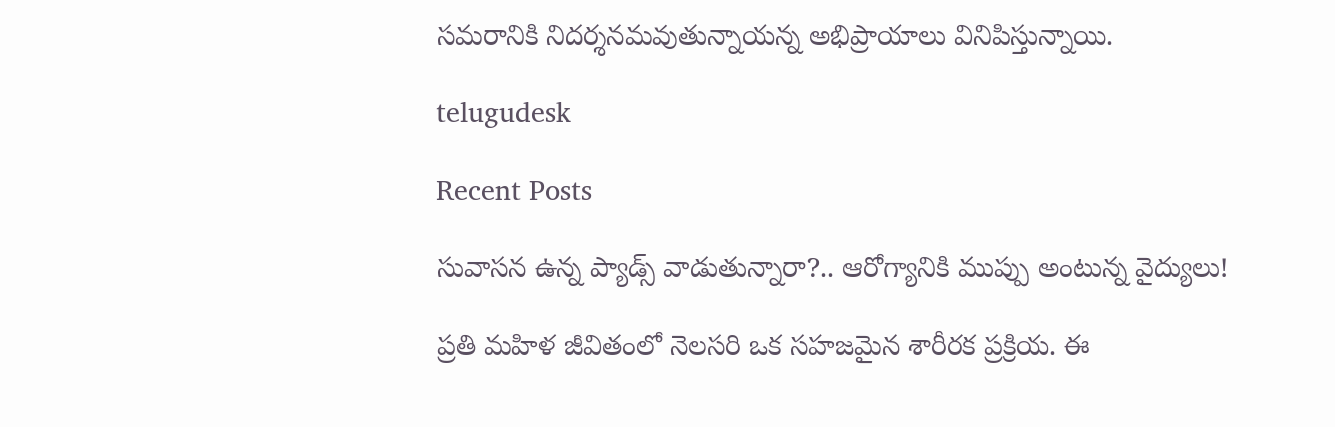సమరానికి నిదర్శనమవుతున్నాయన్న అభిప్రాయాలు వినిపిస్తున్నాయి.

telugudesk

Recent Posts

సువాసన ఉన్న ప్యాడ్స్ వాడుతున్నారా?.. ఆరోగ్యానికి ముప్పు అంటున్న వైద్యులు!

ప్రతి మహిళ జీవితంలో నెలసరి ఒక సహజమైన శారీరక ప్రక్రియ. ఈ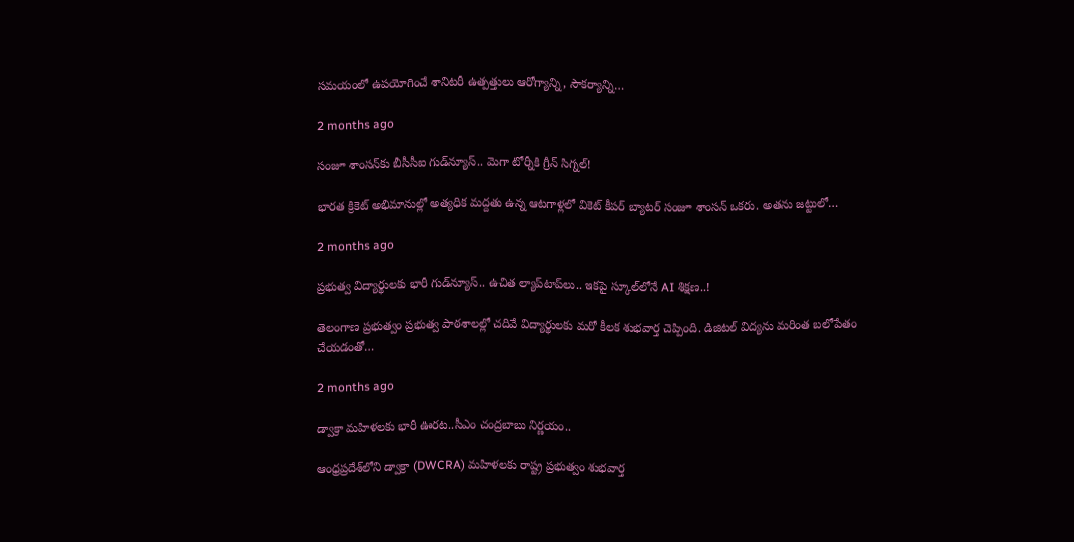సమయంలో ఉపయోగించే శానిటరీ ఉత్పత్తులు ఆరోగ్యాన్ని, సౌకర్యాన్ని…

2 months ago

సంజూ శాంసన్‌కు బీసీసీఐ గుడ్‌న్యూస్.. మెగా టోర్నీకి గ్రీన్ సిగ్నల్!

భారత క్రికెట్ అభిమానుల్లో అత్యధిక మద్దతు ఉన్న ఆటగాళ్లలో వికెట్ కీపర్ బ్యాటర్ సంజూ శాంసన్ ఒకరు. అతను జట్టులో…

2 months ago

ప్రభుత్వ విద్యార్థులకు భారీ గుడ్‌న్యూస్.. ఉచిత ల్యాప్‌టాప్‌లు.. ఇకపై స్కూల్‌లోనే AI శిక్షణ..!

తెలంగాణ ప్రభుత్వం ప్రభుత్వ పాఠశాలల్లో చదివే విద్యార్థులకు మరో కీలక శుభవార్త చెప్పింది. డిజిటల్ విద్యను మరింత బలోపేతం చేయడంతో…

2 months ago

డ్వాక్రా మహిళలకు భారీ ఊరట..సీఎం చంద్రబాబు నిర్ణయం..

ఆంధ్రప్రదేశ్‌లోని డ్వాక్రా (DWCRA) మహిళలకు రాష్ట్ర ప్రభుత్వం శుభవార్త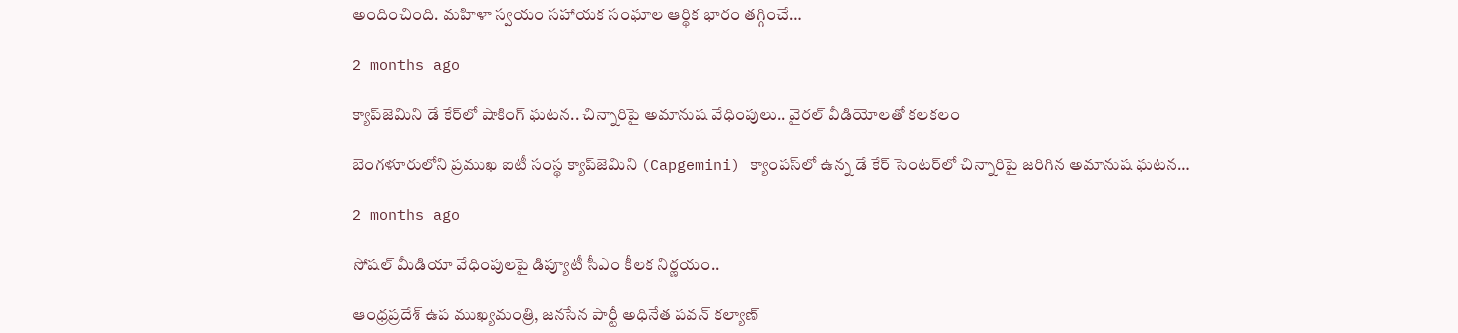అందించింది. మహిళా స్వయం సహాయక సంఘాల ఆర్థిక భారం తగ్గించే…

2 months ago

క్యాప్‌జెమిని డే కేర్‌లో షాకింగ్ ఘటన.. చిన్నారిపై అమానుష వేధింపులు.. వైరల్ వీడియోలతో కలకలం

బెంగళూరులోని ప్రముఖ ఐటీ సంస్థ క్యాప్‌జెమిని (Capgemini) క్యాంపస్‌లో ఉన్న డే కేర్ సెంటర్‌లో చిన్నారిపై జరిగిన అమానుష ఘటన…

2 months ago

సోషల్ మీడియా వేధింపులపై డిప్యూటీ సీఎం కీలక నిర్ణయం..

ఆంధ్రప్రదేశ్ ఉప ముఖ్యమంత్రి, జనసేన పార్టీ అధినేత పవన్ కల్యాణ్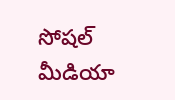సోషల్ మీడియా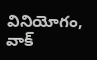వినియోగం, వాక్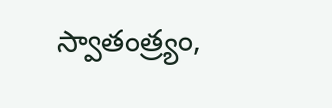స్వాతంత్ర్యం,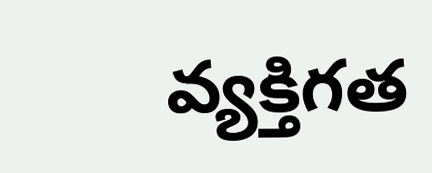వ్యక్తిగత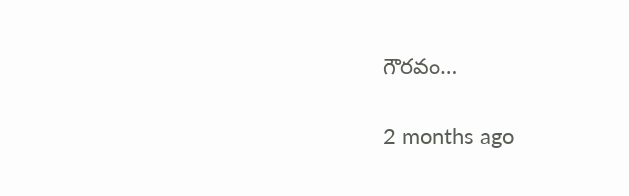గౌరవం…

2 months ago